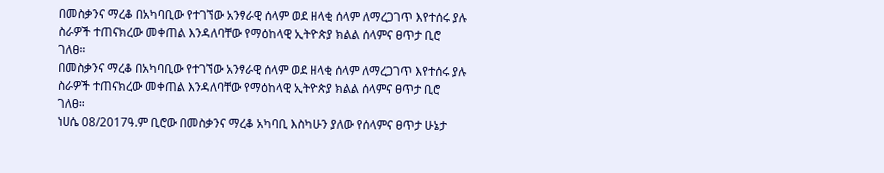በመስቃንና ማረቆ በአካባቢው የተገኘው አንፃራዊ ሰላም ወደ ዘላቂ ሰላም ለማረጋገጥ እየተሰሩ ያሉ ስራዎች ተጠናክረው መቀጠል እንዳለባቸው የማዕከላዊ ኢትዮጵያ ክልል ሰላምና ፀጥታ ቢሮ ገለፀ።
በመስቃንና ማረቆ በአካባቢው የተገኘው አንፃራዊ ሰላም ወደ ዘላቂ ሰላም ለማረጋገጥ እየተሰሩ ያሉ ስራዎች ተጠናክረው መቀጠል እንዳለባቸው የማዕከላዊ ኢትዮጵያ ክልል ሰላምና ፀጥታ ቢሮ ገለፀ።
ነሀሴ 08/2017ዓ.ም ቢሮው በመስቃንና ማረቆ አካባቢ እስካሁን ያለው የሰላምና ፀጥታ ሁኔታ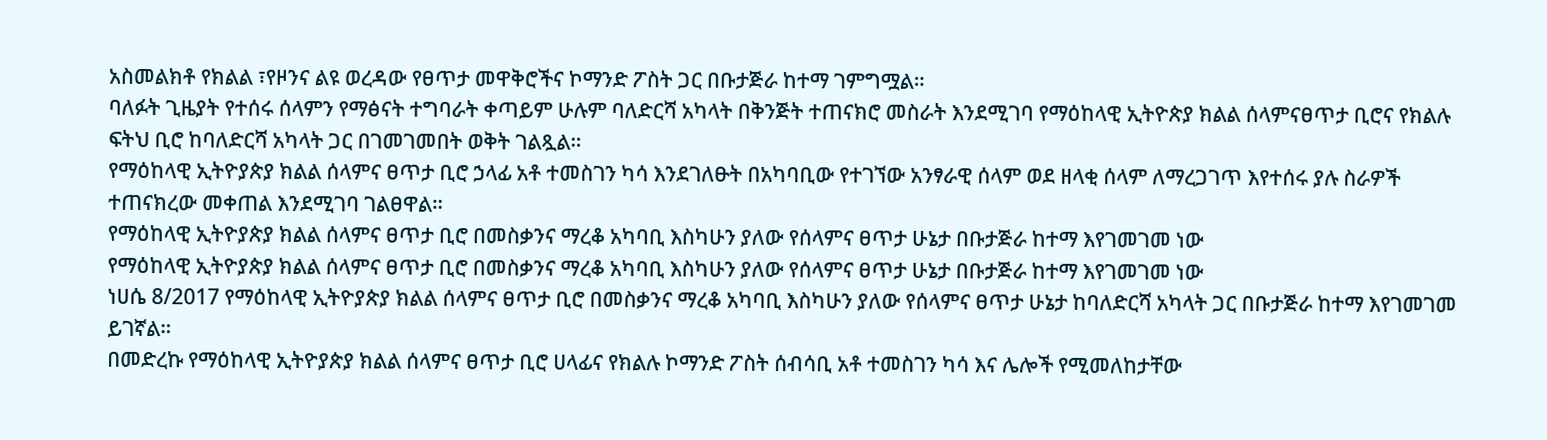አስመልክቶ የክልል ፣የዞንና ልዩ ወረዳው የፀጥታ መዋቅሮችና ኮማንድ ፖስት ጋር በቡታጅራ ከተማ ገምግሟል።
ባለፉት ጊዜያት የተሰሩ ሰላምን የማፅናት ተግባራት ቀጣይም ሁሉም ባለድርሻ አካላት በቅንጅት ተጠናክሮ መስራት እንደሚገባ የማዕከላዊ ኢትዮጵያ ክልል ሰላምናፀጥታ ቢሮና የክልሉ ፍትህ ቢሮ ከባለድርሻ አካላት ጋር በገመገመበት ወቅት ገልጿል።
የማዕከላዊ ኢትዮያጵያ ክልል ሰላምና ፀጥታ ቢሮ ኃላፊ አቶ ተመስገን ካሳ እንደገለፁት በአካባቢው የተገኘው አንፃራዊ ሰላም ወደ ዘላቂ ሰላም ለማረጋገጥ እየተሰሩ ያሉ ስራዎች ተጠናክረው መቀጠል እንደሚገባ ገልፀዋል።
የማዕከላዊ ኢትዮያጵያ ክልል ሰላምና ፀጥታ ቢሮ በመስቃንና ማረቆ አካባቢ እስካሁን ያለው የሰላምና ፀጥታ ሁኔታ በቡታጅራ ከተማ እየገመገመ ነው
የማዕከላዊ ኢትዮያጵያ ክልል ሰላምና ፀጥታ ቢሮ በመስቃንና ማረቆ አካባቢ እስካሁን ያለው የሰላምና ፀጥታ ሁኔታ በቡታጅራ ከተማ እየገመገመ ነው
ነሀሴ 8/2017 የማዕከላዊ ኢትዮያጵያ ክልል ሰላምና ፀጥታ ቢሮ በመስቃንና ማረቆ አካባቢ እስካሁን ያለው የሰላምና ፀጥታ ሁኔታ ከባለድርሻ አካላት ጋር በቡታጅራ ከተማ እየገመገመ ይገኛል።
በመድረኩ የማዕከላዊ ኢትዮያጵያ ክልል ሰላምና ፀጥታ ቢሮ ሀላፊና የክልሉ ኮማንድ ፖስት ሰብሳቢ አቶ ተመስገን ካሳ እና ሌሎች የሚመለከታቸው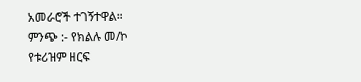አመራሮች ተገኝተዋል።
ምንጭ :- የክልሉ መ/ኮ
የቱሪዝም ዘርፍ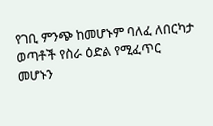የገቢ ምንጭ ከመሆኑም ባለፈ ለበርካታ ወጣቶች የስራ ዕድል የሚፈጥር መሆኑን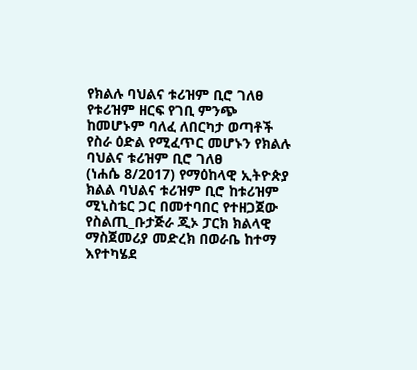የክልሉ ባህልና ቱሪዝም ቢሮ ገለፀ
የቱሪዝም ዘርፍ የገቢ ምንጭ ከመሆኑም ባለፈ ለበርካታ ወጣቶች የስራ ዕድል የሚፈጥር መሆኑን የክልሉ ባህልና ቱሪዝም ቢሮ ገለፀ
(ነሐሴ 8/2017) የማዕከላዊ ኢትዮጵያ ክልል ባህልና ቱሪዝም ቢሮ ከቱሪዝም ሚኒስቴር ጋር በመተባበር የተዘጋጀው የስልጢ_ቡታጅራ ጂኦ ፓርክ ክልላዊ ማስጀመሪያ መድረክ በወራቤ ከተማ እየተካሄደ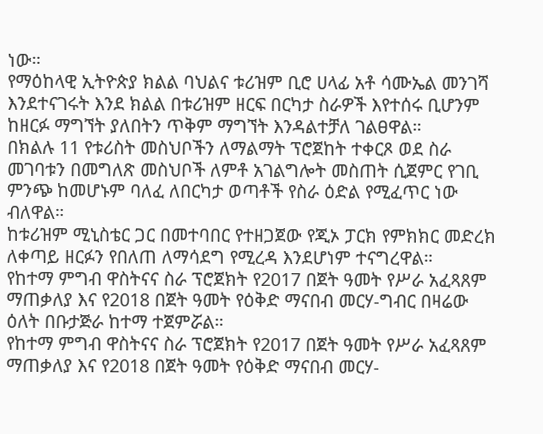ነው።
የማዕከላዊ ኢትዮጵያ ክልል ባህልና ቱሪዝም ቢሮ ሀላፊ አቶ ሳሙኤል መንገሻ እንደተናገሩት እንደ ክልል በቱሪዝም ዘርፍ በርካታ ስራዎች እየተሰሩ ቢሆንም ከዘርፉ ማግኘት ያለበትን ጥቅም ማግኘት እንዳልተቻለ ገልፀዋል።
በክልሉ 11 የቱሪስት መስህቦችን ለማልማት ፕሮጀከት ተቀርጾ ወደ ስራ መገባቱን በመግለጽ መስህቦች ለምቶ አገልግሎት መስጠት ሲጀምር የገቢ ምንጭ ከመሆኑም ባለፈ ለበርካታ ወጣቶች የስራ ዕድል የሚፈጥር ነው ብለዋል።
ከቱሪዝም ሚኒስቴር ጋር በመተባበር የተዘጋጀው የጂኦ ፓርክ የምክክር መድረክ ለቀጣይ ዘርፉን የበለጠ ለማሳደግ የሚረዳ እንደሆነም ተናግረዋል።
የከተማ ምግብ ዋስትናና ስራ ፕሮጀክት የ2017 በጀት ዓመት የሥራ አፈጻጸም ማጠቃለያ እና የ2018 በጀት ዓመት የዕቅድ ማናበብ መርሃ-ግብር በዛሬው ዕለት በቡታጅራ ከተማ ተጀምሯል።
የከተማ ምግብ ዋስትናና ስራ ፕሮጀክት የ2017 በጀት ዓመት የሥራ አፈጻጸም ማጠቃለያ እና የ2018 በጀት ዓመት የዕቅድ ማናበብ መርሃ-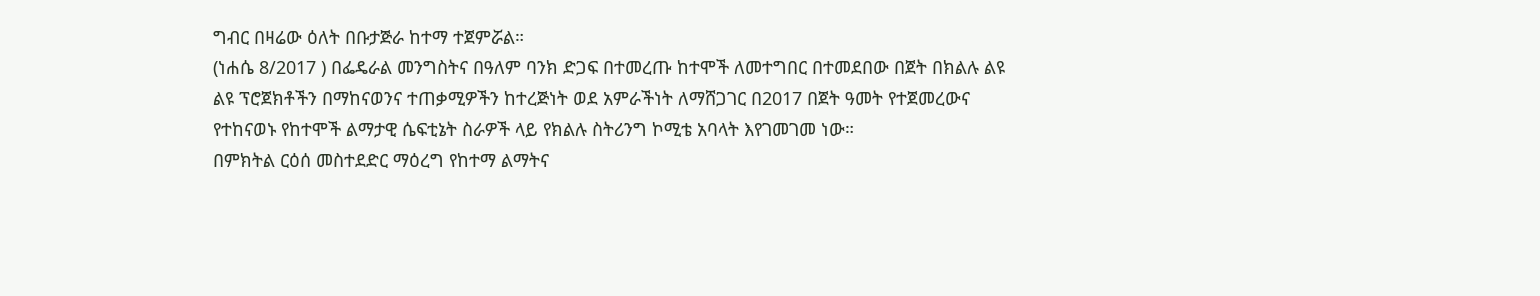ግብር በዛሬው ዕለት በቡታጅራ ከተማ ተጀምሯል።
(ነሐሴ 8/2017 ) በፌዴራል መንግስትና በዓለም ባንክ ድጋፍ በተመረጡ ከተሞች ለመተግበር በተመደበው በጀት በክልሉ ልዩ ልዩ ፕሮጀክቶችን በማከናወንና ተጠቃሚዎችን ከተረጅነት ወደ አምራችነት ለማሸጋገር በ2017 በጀት ዓመት የተጀመረውና የተከናወኑ የከተሞች ልማታዊ ሴፍቲኔት ስራዎች ላይ የክልሉ ስትሪንግ ኮሚቴ አባላት እየገመገመ ነው።
በምክትል ርዕሰ መስተደድር ማዕረግ የከተማ ልማትና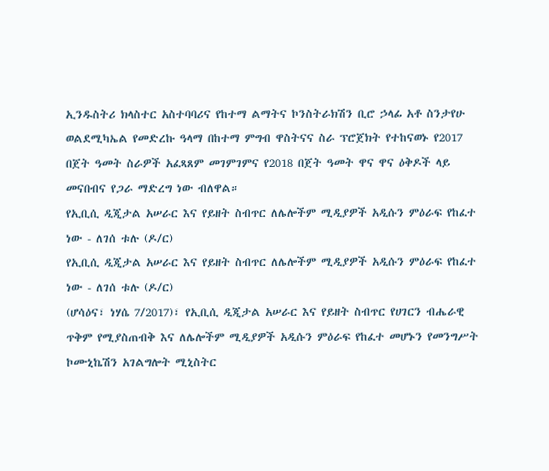ኢንዱስትሪ ክላስተር አስተባባሪና የከተማ ልማትና ኮንስትራክሽን ቢሮ ኃላፊ አቶ ስንታየሁ ወልደሚካኤል የመድረኩ ዓላማ በከተማ ምግብ ዋስትናና ስራ ፕሮጀክት የተከናወኑ የ2017 በጀት ዓመት ስራዎች አፈጻጸም መገምገምና የ2018 በጀት ዓመት ዋና ዋና ዕቅዶች ላይ መናበብና የጋራ ማድረግ ነው ብለዋል።
የኢቢሲ ዲጂታል አሠራር እና የይዘት ስብጥር ለሌሎችም ሚዲያዎች አዲሱን ምዕራፍ የከፈተ ነው - ለገሰ ቱሉ (ዶ/ር)
የኢቢሲ ዲጂታል አሠራር እና የይዘት ስብጥር ለሌሎችም ሚዲያዎች አዲሱን ምዕራፍ የከፈተ ነው - ለገሰ ቱሉ (ዶ/ር)
(ሆሳዕና፣ ነሃሴ 7/2017)፣ የኢቢሲ ዲጂታል አሠራር እና የይዘት ስብጥር የሀገርን ብሔራዊ ጥቅም የሚያስጠብቅ እና ለሌሎችም ሚዲያዎች አዲሱን ምዕራፍ የከፈተ መሆኑን የመንግሥት ኮሙኒኬሽን አገልግሎት ሚኒስትር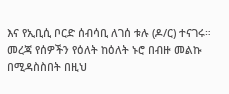እና የኢቢሲ ቦርድ ሰብሳቢ ለገሰ ቱሉ (ዶ/ር) ተናገሩ።
መረጃ የሰዎችን የዕለት ከዕለት ኑሮ በብዙ መልኩ በሚዳስስበት በዚህ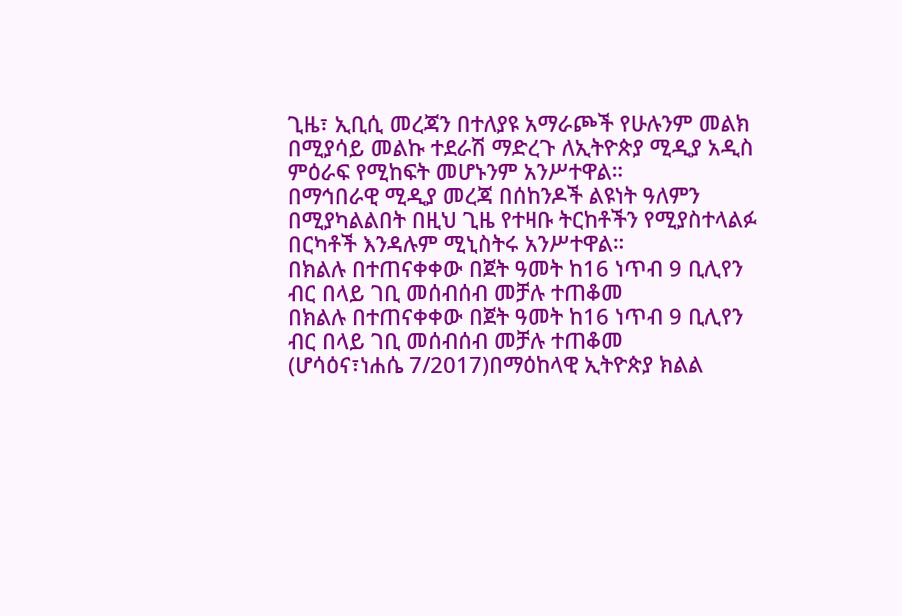ጊዜ፣ ኢቢሲ መረጃን በተለያዩ አማራጮች የሁሉንም መልክ በሚያሳይ መልኩ ተደራሽ ማድረጉ ለኢትዮጵያ ሚዲያ አዲስ ምዕራፍ የሚከፍት መሆኑንም አንሥተዋል።
በማኅበራዊ ሚዲያ መረጃ በሰከንዶች ልዩነት ዓለምን በሚያካልልበት በዚህ ጊዜ የተዛቡ ትርከቶችን የሚያስተላልፉ በርካቶች እንዳሉም ሚኒስትሩ አንሥተዋል።
በክልሉ በተጠናቀቀው በጀት ዓመት ከ16 ነጥብ 9 ቢሊየን ብር በላይ ገቢ መሰብሰብ መቻሉ ተጠቆመ
በክልሉ በተጠናቀቀው በጀት ዓመት ከ16 ነጥብ 9 ቢሊየን ብር በላይ ገቢ መሰብሰብ መቻሉ ተጠቆመ
(ሆሳዕና፣ነሐሴ 7/2017)በማዕከላዊ ኢትዮጵያ ክልል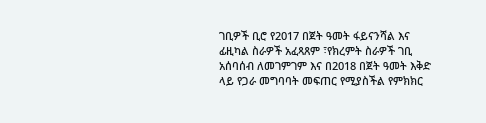ገቢዎች ቢሮ የ2017 በጀት ዓመት ፋይናንሻል እና ፊዚካል ስራዎች አፈጻጸም ፣የክረምት ስራዎች ገቢ አሰባሰብ ለመገምገም እና በ2018 በጀት ዓመት እቅድ ላይ የጋራ መግባባት መፍጠር የሚያስችል የምክክር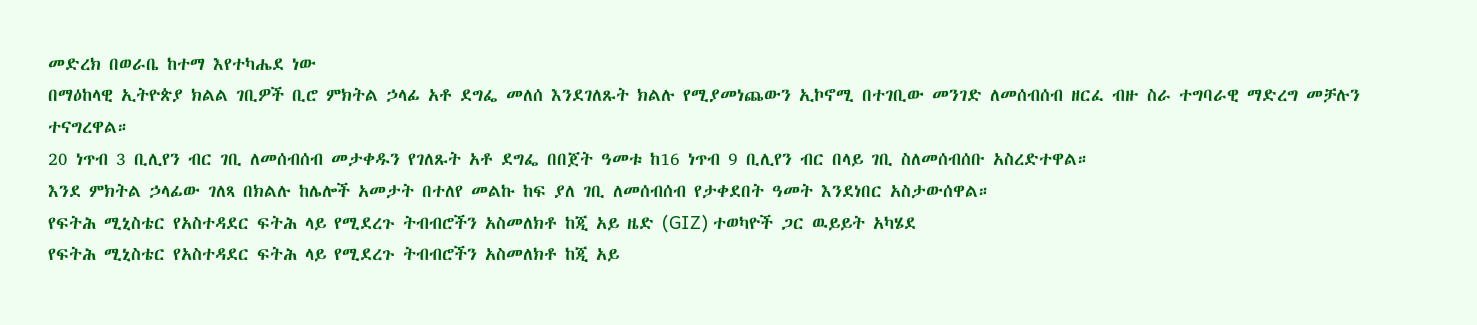መድረክ በወራቤ ከተማ እየተካሔደ ነው
በማዕከላዊ ኢትዮጵያ ክልል ገቢዎች ቢሮ ምክትል ኃላፊ አቶ ደግፌ መለሰ እንደገለጹት ክልሉ የሚያመነጨውን ኢኮኖሚ በተገቢው መንገድ ለመሰብሰብ ዘርፈ ብዙ ስራ ተግባራዊ ማድረግ መቻሉን ተናግረዋል።
20 ነጥብ 3 ቢሊየን ብር ገቢ ለመሰብሰብ መታቀዱን የገለጹት አቶ ደግፌ በበጀት ዓመቱ ከ16 ነጥብ 9 ቢሊየን ብር በላይ ገቢ ስለመሰብሰቡ አስረድተዋል።
እንደ ምክትል ኃላፊው ገለጻ በክልሉ ከሌሎች አመታት በተለየ መልኩ ከፍ ያለ ገቢ ለመሰብሰብ የታቀደበት ዓመት እንደነበር አስታውሰዋል።
የፍትሕ ሚኒስቴር የአስተዳደር ፍትሕ ላይ የሚደረጉ ትብብሮችን አስመለክቶ ከጂ አይ ዜድ (GIZ) ተወካዮች ጋር ዉይይት አካሄደ
የፍትሕ ሚኒስቴር የአስተዳደር ፍትሕ ላይ የሚደረጉ ትብብሮችን አስመለክቶ ከጂ አይ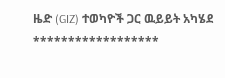ዜድ (GIZ) ተወካዮች ጋር ዉይይት አካሄደ
******************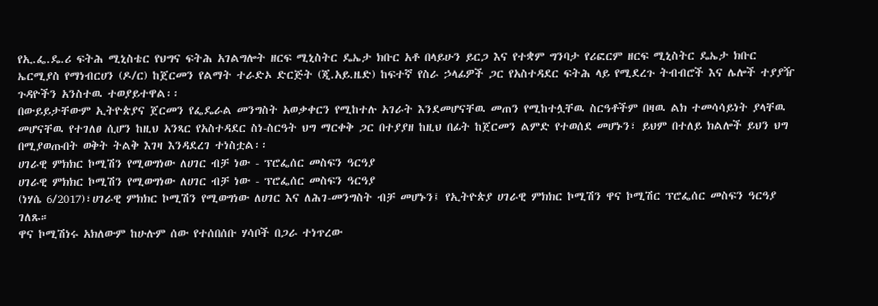የኢ.ፌ.ዴ.ሪ ፍትሕ ሚኒስቴር የህግና ፍትሕ አገልግሎት ዘርፍ ሚኒስትር ዴኤታ ክቡር አቶ በላይሁን ይርጋ እና የተቋም ግንባታ የሪፎርም ዘርፍ ሚኒስትር ዴኤታ ክቡር ኤርሚያስ የማነብርሀን (ዶ/ር) ከጀርመን የልማት ተራድኦ ድርጅት (ጂ.አይ.ዜድ) ከፍተኛ የስራ ኃላፊዎች ጋር የአስተዳደር ፍትሕ ላይ የሚደረጉ ትብብሮች እና ሌሎች ተያያዥ ጉዳዮችን አንስተዉ ተወያይተዋል፡፡
በውይይታቸውም ኢትዮጵያና ጀርመን የፌዴራል መንግስት አወቃቀርን የሚከተሉ አገራት እንደመሆናቸዉ መጠን የሚከተሏቸዉ ስርዓቶችም በዛዉ ልክ ተመሳሳይነት ያላቸዉ መሆናቸዉ የተገለፀ ሲሆን ከዚህ አንጻር የአስተዳደር ስነ-ስርዓት ህግ ማርቀቅ ጋር በተያያዘ ከዚህ በፊት ከጀርመን ልምድ የተወሰደ መሆኑን፣ ይህም በተለይ ክልሎች ይህን ህግ በሚያወጡበት ወቅት ትልቅ እገዛ እንዳደረገ ተነስቷል፡፡
ሀገራዊ ምክክር ኮሚሽን የሚወግነው ለሀገር ብቻ ነው - ፕሮፌሰር መስፍን ዓርዓያ
ሀገራዊ ምክክር ኮሚሽን የሚወግነው ለሀገር ብቻ ነው - ፕሮፌሰር መስፍን ዓርዓያ
(ነሃሴ 6/2017)፣ሀገራዊ ምክክር ኮሚሽን የሚወግነው ለሀገር እና ለሕገ-መንግስት ብቻ መሆኑን፤ የኢትዮጵያ ሀገራዊ ምክክር ኮሚሽን ዋና ኮሚሽር ፕሮፌሰር መስፍን ዓርዓያ ገለጹ።
ዋና ኮሚሽነሩ አክለውም ከሁሉም ሰው የተሰበሰቡ ሃሳቦች በጋራ ተነጥረው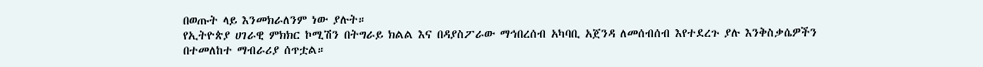በወጡት ላይ እንመክራለንም ነው ያሉት።
የኢትዮጵያ ሀገራዊ ምክክር ኮሚሽን በትግራይ ክልል እና በዳያስፖራው ማኅበረሰብ አካባቢ አጀንዳ ለመሰብሰብ እየተደረጉ ያሉ እንቅስቃሴዎችን በተመለከተ ማብራሪያ ሰጥቷል።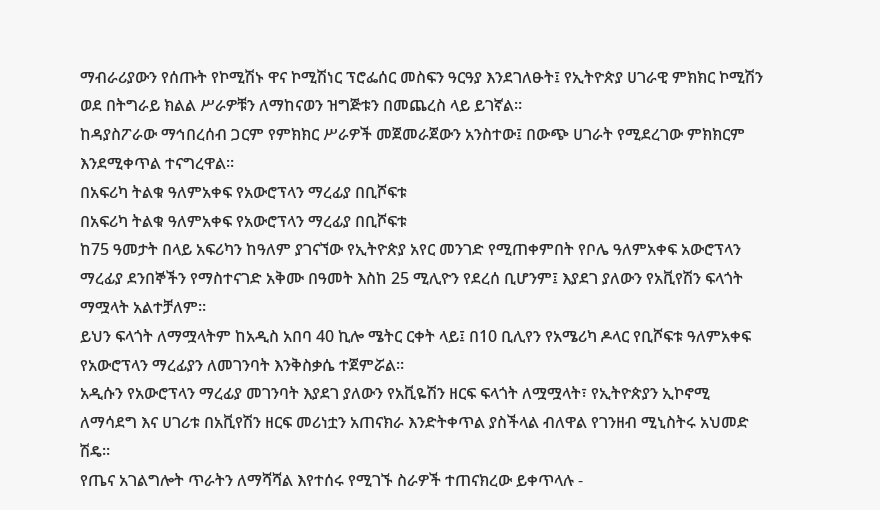ማብራሪያውን የሰጡት የኮሚሽኑ ዋና ኮሚሽነር ፕሮፌሰር መስፍን ዓርዓያ እንደገለፁት፤ የኢትዮጵያ ሀገራዊ ምክክር ኮሚሽን ወደ በትግራይ ክልል ሥራዎቹን ለማከናወን ዝግጅቱን በመጨረስ ላይ ይገኛል።
ከዳያስፖራው ማኅበረሰብ ጋርም የምክክር ሥራዎች መጀመራጀውን አንስተው፤ በውጭ ሀገራት የሚደረገው ምክክርም እንደሚቀጥል ተናግረዋል።
በአፍሪካ ትልቁ ዓለምአቀፍ የአውሮፕላን ማረፊያ በቢሾፍቱ
በአፍሪካ ትልቁ ዓለምአቀፍ የአውሮፕላን ማረፊያ በቢሾፍቱ
ከ75 ዓመታት በላይ አፍሪካን ከዓለም ያገናኘው የኢትዮጵያ አየር መንገድ የሚጠቀምበት የቦሌ ዓለምአቀፍ አውሮፕላን ማረፊያ ደንበኞችን የማስተናገድ አቅሙ በዓመት እስከ 25 ሚሊዮን የደረሰ ቢሆንም፤ እያደገ ያለውን የአቪየሽን ፍላጎት ማሟላት አልተቻለም።
ይህን ፍላጎት ለማሟላትም ከአዲስ አበባ 40 ኪሎ ሜትር ርቀት ላይ፤ በ10 ቢሊየን የአሜሪካ ዶላር የቢሾፍቱ ዓለምአቀፍ የአውሮፕላን ማረፊያን ለመገንባት እንቅስቃሴ ተጀምሯል።
አዲሱን የአውሮፕላን ማረፊያ መገንባት እያደገ ያለውን የአቪዬሽን ዘርፍ ፍላጎት ለሟሟላት፣ የኢትዮጵያን ኢኮኖሚ ለማሳደግ እና ሀገሪቱ በአቪየሽን ዘርፍ መሪነቷን አጠናክራ እንድትቀጥል ያስችላል ብለዋል የገንዘብ ሚኒስትሩ አህመድ ሽዴ።
የጤና አገልግሎት ጥራትን ለማሻሻል እየተሰሩ የሚገኙ ስራዎች ተጠናክረው ይቀጥላሉ -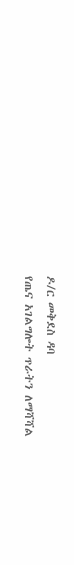ዶ/ር መቅደስ ዳባ
የጤና አገልግሎት ጥራትን ለማሻሻል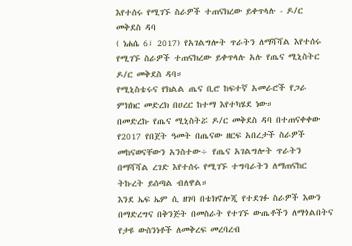እየተሰሩ የሚገኙ ስራዎች ተጠናክረው ይቀጥላሉ - ዶ/ር መቅደስ ዳባ
( ነሐሴ 6፣ 2017) የአገልግሎት ጥራትን ለማሻሻል እየተሰሩ የሚገኙ ስራዎች ተጠናክረው ይቀጥላሉ አሉ የጤና ሚኒስትር ዶ/ር መቅደስ ዳባ።
የሚኒስቴሩና የክልል ጤና ቢሮ ከፍተኛ አመራሮች የጋራ ምክክር መድረክ በሀረር ከተማ እየተካሄደ ነው።
በመድረኩ የጤና ሚኒስትሯ ዶ/ር መቅደስ ዳባ በተጠናቀቀው የ2017 የበጀት ዓመት በጤናው ዘርፍ አበረታች ስራዎች መከናወናቸውን አንስተው÷ የጤና አገልግሎት ጥራትን በማሻሻል ረገድ እየተሰሩ የሚገኙ ተግባራትን ለማጠናከር ትኩረት ይሰጣል ብለዋል።
እንደ ኤፍ ኤም ሲ ዘገባ በቴክኖሎጂ የተደገፉ ስራዎች እውን በማድረግና በቅንጅት በመስራት የተገኙ ውጤቶችን ለማጎልበትና የታዩ ውስንነቶች ለመቅረፍ መረባረብ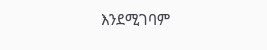እንደሚገባም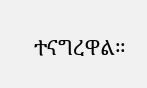ተናግረዋል።